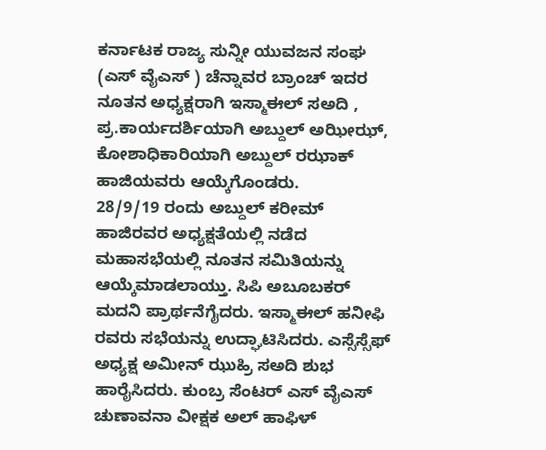ಕರ್ನಾಟಕ ರಾಜ್ಯ ಸುನ್ನೀ ಯುವಜನ ಸಂಘ (ಎಸ್ ವೈಎಸ್ ) ಚೆನ್ನಾವರ ಬ್ರಾಂಚ್ ಇದರ ನೂತನ ಅಧ್ಯಕ್ಷರಾಗಿ ಇಸ್ಮಾಈಲ್ ಸಅದಿ , ಪ್ರ.ಕಾರ್ಯದರ್ಶಿಯಾಗಿ ಅಬ್ದುಲ್ ಅಝೀಝ್, ಕೋಶಾಧಿಕಾರಿಯಾಗಿ ಅಬ್ದುಲ್ ರಝಾಕ್ ಹಾಜಿಯವರು ಆಯ್ಕೆಗೊಂಡರು.
28/9/19 ರಂದು ಅಬ್ದುಲ್ ಕರೀಮ್ ಹಾಜಿರವರ ಅಧ್ಯಕ್ಷತೆಯಲ್ಲಿ ನಡೆದ ಮಹಾಸಭೆಯಲ್ಲಿ ನೂತನ ಸಮಿತಿಯನ್ನು ಆಯ್ಕೆಮಾಡಲಾಯ್ತು. ಸಿಪಿ ಅಬೂಬಕರ್ ಮದನಿ ಪ್ರಾರ್ಥನೆಗೈದರು. ಇಸ್ಮಾಈಲ್ ಹನೀಫಿ ರವರು ಸಭೆಯನ್ನು ಉದ್ಘಾಟಿಸಿದರು. ಎಸ್ಸೆಸ್ಸೆಫ್ ಅಧ್ಯಕ್ಷ ಅಮೀನ್ ಝುಹ್ರಿ ಸಅದಿ ಶುಭ ಹಾರೈಸಿದರು. ಕುಂಬ್ರ ಸೆಂಟರ್ ಎಸ್ ವೈಎಸ್ ಚುಣಾವನಾ ವೀಕ್ಷಕ ಅಲ್ ಹಾಫಿಳ್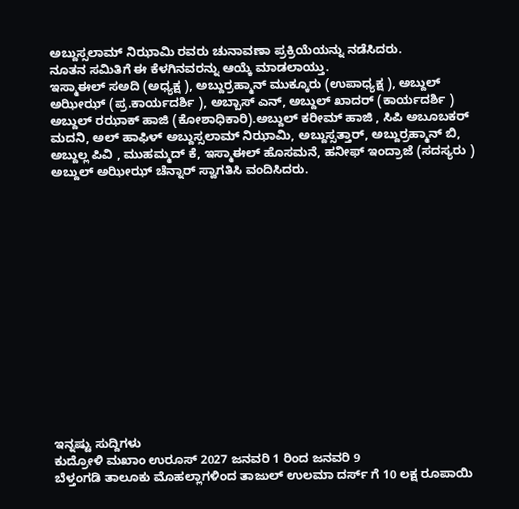ಅಬ್ದುಸ್ಸಲಾಮ್ ನಿಝಾಮಿ ರವರು ಚುನಾವಣಾ ಪ್ರಕ್ರಿಯೆಯನ್ನು ನಡೆಸಿದರು.
ನೂತನ ಸಮಿತಿಗೆ ಈ ಕೆಳಗಿನವರನ್ನು ಆಯ್ಕೆ ಮಾಡಲಾಯ್ತು.
ಇಸ್ಮಾಈಲ್ ಸಅದಿ (ಅಧ್ಯಕ್ಷ ), ಅಬ್ದುರ್ರಹ್ಮಾನ್ ಮುಕ್ಕೂರು (ಉಪಾಧ್ಯಕ್ಷ ), ಅಬ್ದುಲ್ ಅಝೀಝ್ (ಪ್ರ.ಕಾರ್ಯದರ್ಶಿ ), ಅಬ್ಬಾಸ್ ಎನ್, ಅಬ್ದುಲ್ ಖಾದರ್ (ಕಾರ್ಯದರ್ಶಿ ) ಅಬ್ದುಲ್ ರಝಾಕ್ ಹಾಜಿ (ಕೋಶಾಧಿಕಾರಿ).ಅಬ್ದುಲ್ ಕರೀಮ್ ಹಾಜಿ , ಸಿಪಿ ಅಬೂಬಕರ್ ಮದನಿ, ಅಲ್ ಹಾಫಿಳ್ ಅಬ್ದುಸ್ಸಲಾಮ್ ನಿಝಾಮಿ, ಅಬ್ದುಸ್ಸತ್ತಾರ್, ಅಬ್ದುರ್ರಹ್ಮಾನ್ ಬಿ, ಅಬ್ದುಲ್ಲ ಪಿವಿ , ಮುಹಮ್ಮದ್ ಕೆ, ಇಸ್ಮಾಈಲ್ ಹೊಸಮನೆ, ಹನೀಫ್ ಇಂದ್ರಾಜೆ (ಸದಸ್ಯರು ) ಅಬ್ದುಲ್ ಅಝೀಝ್ ಚೆನ್ನಾರ್ ಸ್ವಾಗತಿಸಿ ವಂದಿಸಿದರು.















ಇನ್ನಷ್ಟು ಸುದ್ದಿಗಳು
ಕುದ್ರೋಳಿ ಮಖಾಂ ಉರೂಸ್ 2027 ಜನವರಿ 1 ರಿಂದ ಜನವರಿ 9
ಬೆಳ್ತಂಗಡಿ ತಾಲೂಕು ಮೊಹಲ್ಲಾಗಳಿಂದ ತಾಜುಲ್ ಉಲಮಾ ದರ್ಸ್ ಗೆ 10 ಲಕ್ಷ ರೂಪಾಯಿ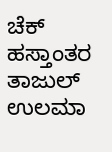ಚೆಕ್ ಹಸ್ತಾಂತರ
ತಾಜುಲ್ ಉಲಮಾ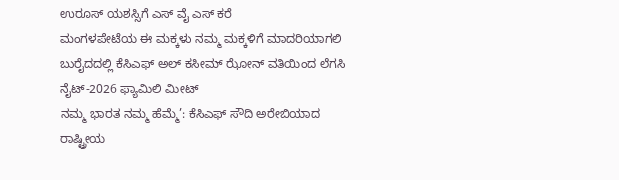ಉರೂಸ್ ಯಶಸ್ಸಿಗೆ ಎಸ್ ವೈ ಎಸ್ ಕರೆ
ಮಂಗಳಪೇಟೆಯ ಈ ಮಕ್ಕಳು ನಮ್ಮ ಮಕ್ಕಳಿಗೆ ಮಾದರಿಯಾಗಲಿ
ಬುರೈದದಲ್ಲಿ ಕೆಸಿಎಫ್ ಅಲ್ ಕಸೀಮ್ ಝೋನ್ ವತಿಯಿಂದ ಲೆಗಸಿ ನೈಟ್-2026 ಫ್ಯಾಮಿಲಿ ಮೀಟ್
ನಮ್ಮ ಭಾರತ ನಮ್ಮ ಹೆಮ್ಮೆ’: ಕೆಸಿಎಫ್ ಸೌದಿ ಅರೇಬಿಯಾದ ರಾಷ್ಟ್ರೀಯ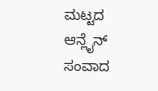ಮಟ್ಟದ ಆನ್ಲೈನ್ ಸಂವಾದ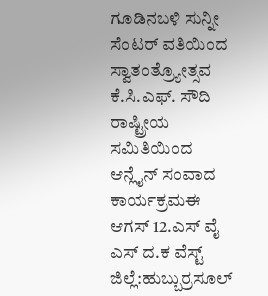ಗೂಡಿನಬಳಿ ಸುನ್ನೀ ಸೆಂಟರ್ ವತಿಯಿಂದ ಸ್ವಾತಂತ್ರ್ಯೋತ್ಸವ
ಕೆ.ಸಿ.ಎಫ್. ಸೌದಿ ರಾಷ್ಟ್ರೀಯ ಸಮಿತಿಯಿಂದ ಆನ್ಲೈನ್ ಸಂವಾದ ಕಾರ್ಯಕ್ರಮಈ
ಆಗಸ್ 12.ಎಸ್ ವೈ ಎಸ್ ದ.ಕ ವೆಸ್ಟ್ ಜಿಲ್ಲೆ:ಹುಬ್ಬುರ್ರಸೂಲ್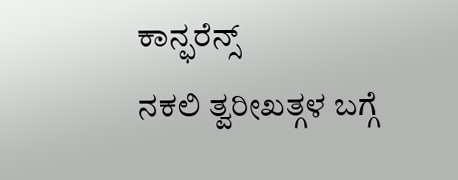ಕಾನ್ಫರೆನ್ಸ್
ನಕಲಿ ತ್ವರೀಖತ್ಗಳ ಬಗ್ಗೆ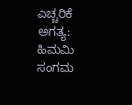ಎಚ್ಚರಿಕೆ ಅಗತ್ಯ: ಹಿಮಮಿ ಸಂಗಮ